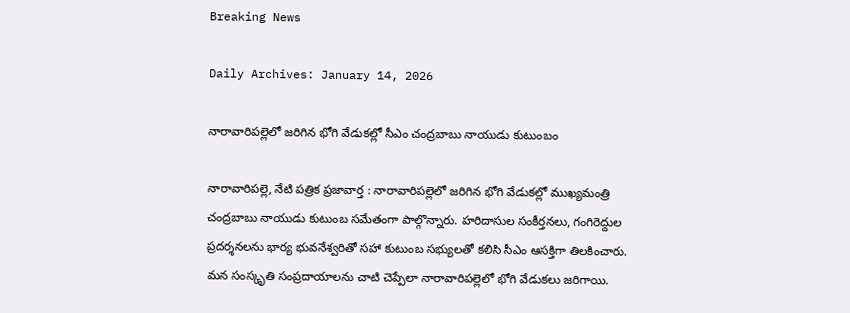Breaking News

Daily Archives: January 14, 2026

నారావారిపల్లెలో జరిగిన భోగి వేడుకల్లో సీఎం చంద్రబాబు నాయుడు కుటుంబం

నారావారిపల్లె, నేటి పత్రిక ప్రజావార్త : నారావారిపల్లెలో జరిగిన భోగి వేడుకల్లో ముఖ్యమంత్రి చంద్రబాబు నాయుడు కుటుంబ సమేతంగా పాల్గొన్నారు. హరిదాసుల సంకీర్తనలు, గంగిరెద్దుల ప్రదర్శనలను భార్య భువనేశ్వరితో సహా కుటుంబ సభ్యులతో కలిసి సీఎం ఆసక్తిగా తిలకించారు. మన సంస్కృతి సంప్రదాయాలను చాటి చెప్పేలా నారావారిపల్లెలో భోగి వేడుకలు జరిగాయి.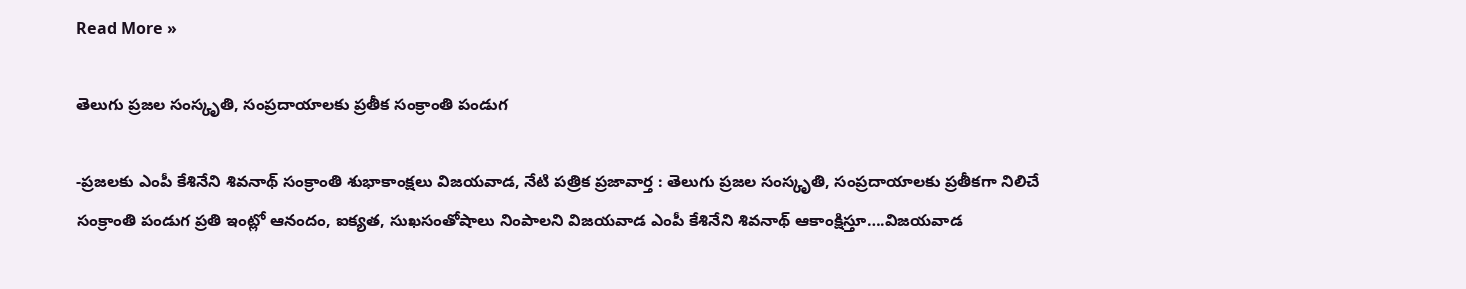Read More »

తెలుగు ప్రజల సంస్కృతి, సంప్రదాయాలకు ప్రతీక సంక్రాంతి పండుగ‌

-ప్రజలకు ఎంపీ కేశినేని శివ‌నాథ్ సంక్రాంతి శుభాకాంక్ష‌లు విజ‌య‌వాడ, నేటి పత్రిక ప్రజావార్త : తెలుగు ప్రజల సంస్కృతి, సంప్రదాయాలకు ప్రతీకగా నిలిచే సంక్రాంతి పండుగ ప్రతి ఇంట్లో ఆనందం, ఐక్యత, సుఖసంతోషాలు నింపాలని విజయవాడ ఎంపీ కేశినేని శివనాథ్ ఆకాంక్షిస్తూ….విజ‌య‌వాడ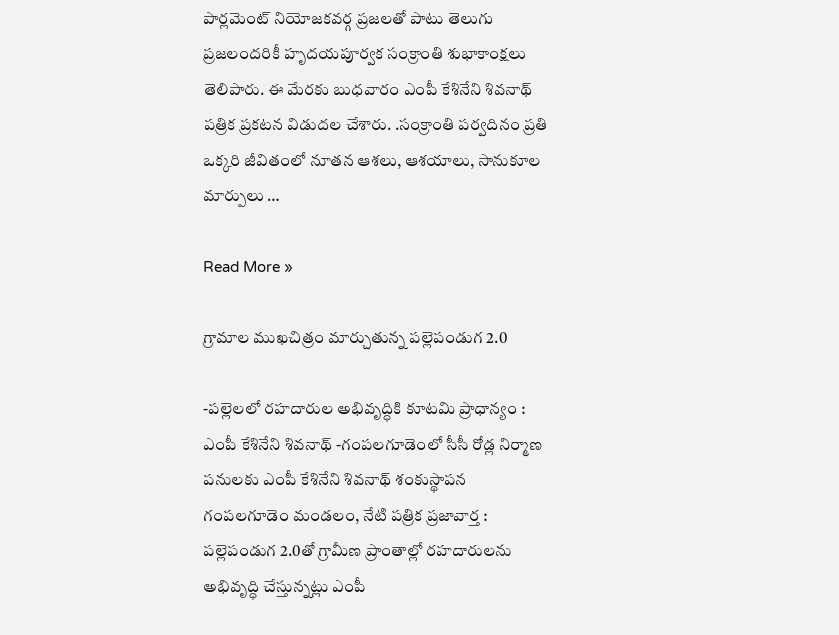పార్ల‌మెంట్ నియోజ‌క‌వ‌ర్గ ప్ర‌జ‌ల‌తో పాటు తెలుగు ప్ర‌జ‌లంద‌రికీ హృదయపూర్వక సంక్రాంతి శుభాకాంక్షలు తెలిపారు. ఈ మేర‌కు బుధ‌వారం ఎంపీ కేశినేని శివ‌నాథ్ ప‌త్రిక ప్ర‌క‌ట‌న విడుద‌ల చేశారు. .సంక్రాంతి పర్వదినం ప్రతి ఒక్కరి జీవితంలో నూతన ఆశలు, ఆశయాలు, సానుకూల మార్పులు …

Read More »

గ్రామాల ముఖచిత్రం మార్చుతున్న పల్లెపండుగ 2.0

-పల్లెలలో రహదారుల అభివృద్ధికి కూట‌మి ప్రాధాన్యం : ఎంపీ కేశినేని శివ‌నాథ్ -గంప‌ల‌గూడెంలో సీసీ రోడ్ల నిర్మాణ ప‌నుల‌కు ఎంపీ కేశినేని శివ‌నాథ్ శంకుస్థాప‌న గంప‌ల‌గూడెం మండ‌లం, నేటి పత్రిక ప్రజావార్త : పల్లెపండుగ 2.0తో గ్రామీణ ప్రాంతాల్లో రహదారులను అభివృద్ధి చేస్తున్నట్లు ఎంపీ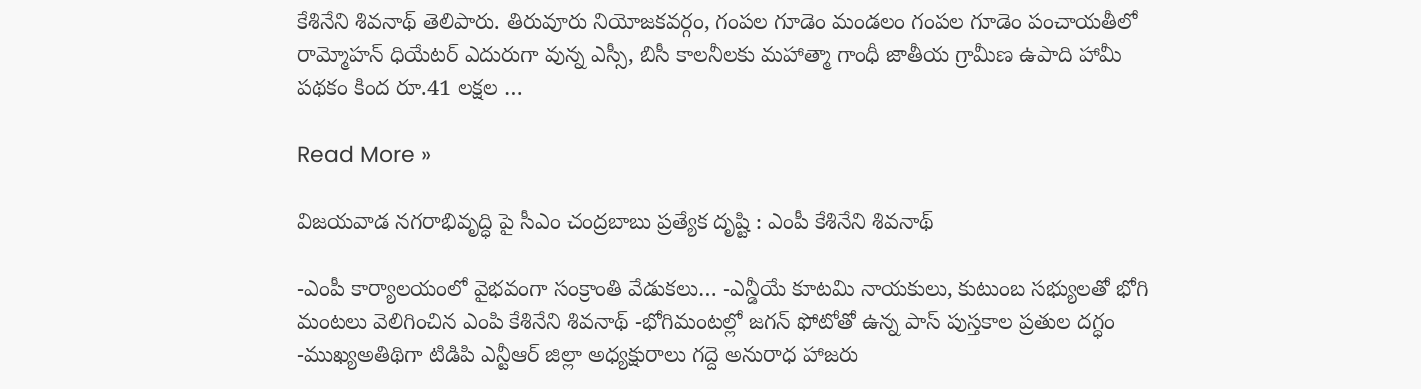కేశినేని శివ‌నాథ్ తెలిపారు. తిరువూరు నియోజ‌క‌వ‌ర్గం, గంప‌ల గూడెం మండ‌లం గంప‌ల గూడెం పంచాయ‌తీలో రామ్మోహ‌న్ ధియేట‌ర్ ఎదురుగా వున్న ఎస్సీ, బిసీ కాలనీల‌కు మ‌హాత్మా గాంధీ జాతీయ గ్రామీణ ఉపాది హామీ ప‌థ‌కం కింద రూ.41 ల‌క్ష‌ల …

Read More »

విజ‌య‌వాడ న‌గ‌రాభివృద్ధి పై సీఎం చంద్ర‌బాబు ప్ర‌త్యేక దృష్టి : ఎంపీ కేశినేని శివ‌నాథ్

-ఎంపీ కార్యాలయంలో వైభవంగా సంక్రాంతి వేడుకలు… -ఎన్డీయే కూట‌మి నాయ‌కులు, కుటుంబ స‌భ్యుల‌తో భోగి మంట‌లు వెలిగించిన‌ ఎంపి కేశినేని శివ‌నాథ్ -భోగిమంటల్లో జగన్ ఫోటోతో ఉన్న పాస్ పుస్తకాల ప్రతుల దగ్ధం -ముఖ్యఅతిథిగా టిడిపి ఎన్టీఆర్ జిల్లా అధ్య‌క్షురాలు గ‌ద్దె అనురాధ హాజ‌రు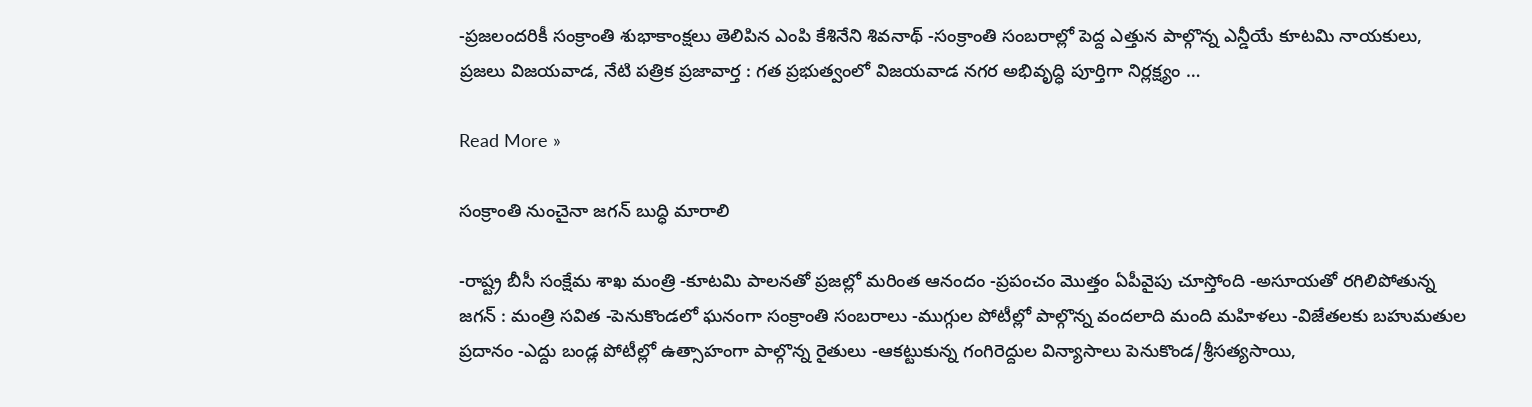-ప్ర‌జ‌లంద‌రికీ సంక్రాంతి శుభాకాంక్ష‌లు తెలిపిన ఎంపి కేశినేని శివ‌నాథ్ -సంక్రాంతి సంబ‌రాల్లో పెద్ద ఎత్తున పాల్గొన్న ఎన్డీయే కూట‌మి నాయ‌కులు, ప్ర‌జ‌లు విజ‌య‌వాడ, నేటి పత్రిక ప్రజావార్త : గత ప్రభుత్వంలో విజయవాడ నగర అభివృద్ధి పూర్తిగా నిర్లక్ష్యం …

Read More »

సంక్రాంతి నుంచైనా జగన్ బుద్ధి మారాలి

-రాష్ట్ర బీసీ సంక్షేమ శాఖ మంత్రి -కూటమి పాలనతో ప్రజల్లో మరింత ఆనందం -ప్రపంచం మొత్తం ఏపీవైపు చూస్తోంది -అసూయతో రగిలిపోతున్న జగన్ : మంత్రి సవిత -పెనుకొండలో ఘనంగా సంక్రాంతి సంబరాలు -ముగ్గుల పోటీల్లో పాల్గొన్న వందలాది మంది మహిళలు -విజేతలకు బహుమతుల ప్రదానం -ఎద్దు బండ్ల పోటీల్లో ఉత్సాహంగా పాల్గొన్న రైతులు -ఆకట్టుకున్న గంగిరెద్దుల విన్యాసాలు పెనుకొండ/శ్రీసత్యసాయి,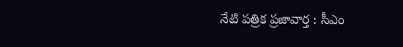నేటి పత్రిక ప్రజావార్త : సీఎం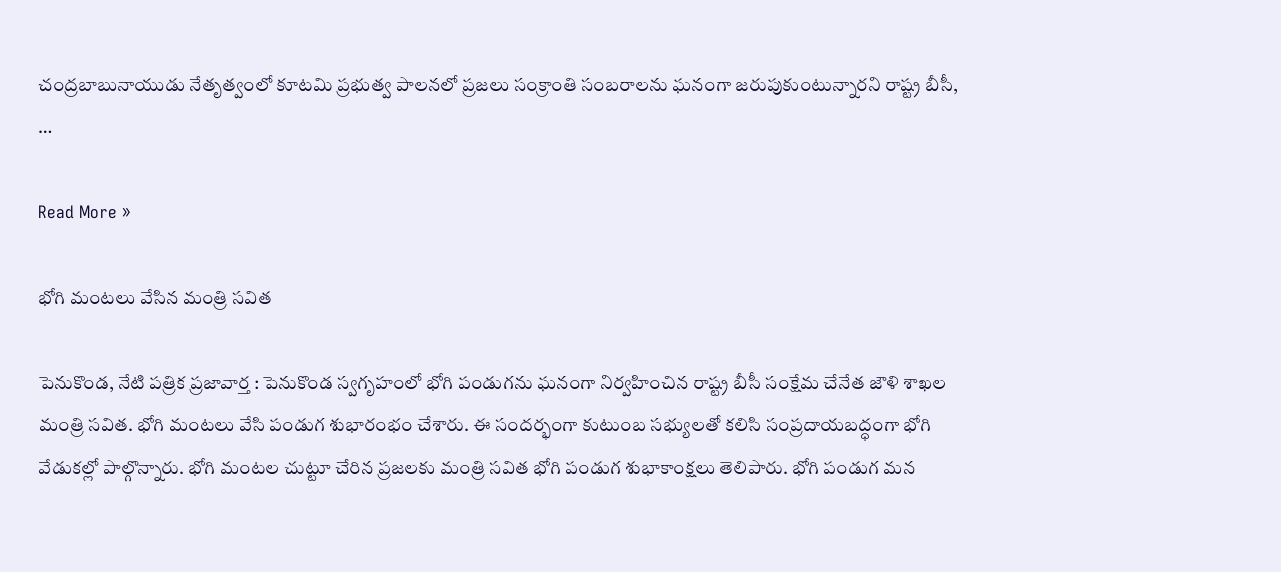చంద్రబాబునాయుడు నేతృత్వంలో కూటమి ప్రభుత్వ పాలనలో ప్రజలు సంక్రాంతి సంబరాలను ఘనంగా జరుపుకుంటున్నారని రాష్ట్ర బీసీ, …

Read More »

భోగి మంటలు వేసిన మంత్రి సవిత

పెనుకొండ, నేటి పత్రిక ప్రజావార్త : పెనుకొండ స్వగృహంలో భోగి పండుగను ఘనంగా నిర్వహించిన రాష్ట్ర బీసీ సంక్షేమ చేనేత జౌళి శాఖల మంత్రి సవిత. భోగి మంటలు వేసి పండుగ శుభారంభం చేశారు. ఈ సందర్భంగా కుటుంబ సభ్యులతో కలిసి సంప్రదాయబద్ధంగా భోగి వేడుకల్లో పాల్గొన్నారు. భోగి మంటల చుట్టూ చేరిన ప్రజలకు మంత్రి సవిత భోగి పండుగ శుభాకాంక్షలు తెలిపారు. భోగి పండుగ మన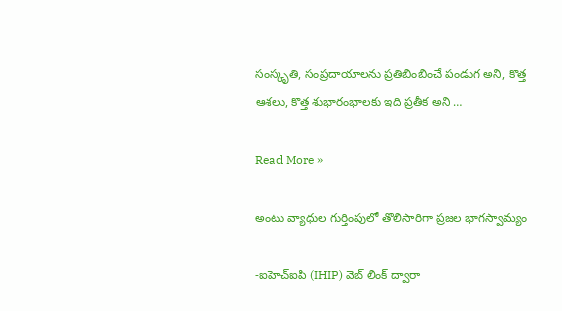సంస్కృతి, సంప్రదాయాలను ప్రతిబింబించే పండుగ అని, కొత్త ఆశలు, కొత్త శుభారంభాలకు ఇది ప్రతీక అని …

Read More »

అంటు వ్యాధుల గుర్తింపులో తొలిసారిగా ప్రజల భాగస్వామ్యం

-ఐహెచ్ఐపి (IHIP) వెబ్ లింక్ ద్వారా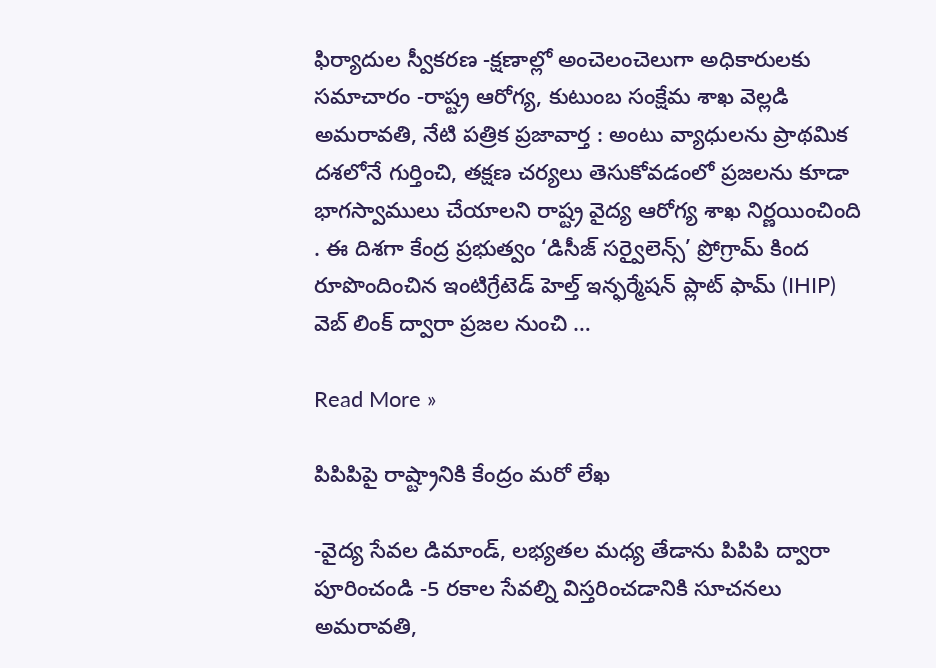ఫిర్యాదుల స్వీకరణ -క్షణాల్లో అంచెలంచెలుగా అధికారులకు సమాచారం -రాష్ట్ర ఆరోగ్య, కుటుంబ సంక్షేమ శాఖ వెల్లడి అమరావతి, నేటి పత్రిక ప్రజావార్త : అంటు వ్యాధులను ప్రాథమిక దశలోనే గుర్తించి, తక్షణ చర్యలు తెసుకోవడంలో ప్రజలను కూడా భాగస్వాములు చేయాలని రాష్ట్ర వైద్య ఆరోగ్య శాఖ నిర్ణయించింది . ఈ దిశగా కేంద్ర ప్రభుత్వం ‘డిసీజ్ సర్వైలెన్స్’ ప్రోగ్రామ్ కింద రూపొందించిన ఇంటిగ్రేటెడ్ హెల్త్ ఇన్ఫర్మేషన్ ప్లాట్ ఫామ్ (IHIP) వెబ్ లింక్ ద్వారా ప్రజల నుంచి …

Read More »

పిపిపిపై రాష్ట్రానికి కేంద్రం మ‌రో లేఖ‌

-వైద్య సేవ‌ల డిమాండ్‌, ల‌భ్య‌త‌ల మ‌ధ్య తేడాను పిపిపి ద్వారా పూరించండి -5 ర‌కాల సేవ‌ల్ని విస్త‌రించ‌డానికి సూచ‌న‌లు అమ‌రావ‌తి,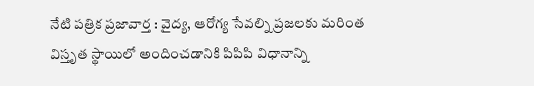నేటి పత్రిక ప్రజావార్త : వైద్య‌, ఆరోగ్య సేవ‌ల్ని ప్ర‌జ‌ల‌కు మ‌రింత విస్తృత స్థాయిలో అందించ‌డానికి పిపిపి విధానాన్ని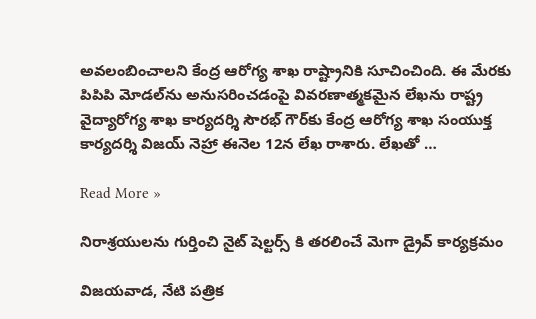అవ‌లంబించాల‌ని కేంద్ర ఆరోగ్య శాఖ రాష్ట్రానికి సూచించింది. ఈ మేర‌కు పిపిపి మోడ‌ల్‌ను అనుస‌రించ‌డంపై వివ‌ర‌ణాత్మ‌క‌మైన లేఖ‌ను రాష్ట్ర వైద్యారోగ్య శాఖ కార్య‌ద‌ర్శి సౌర‌భ్ గౌర్‌కు కేంద్ర ఆరోగ్య శాఖ సంయుక్త కార్య‌ద‌ర్శి విజ‌య్ నెహ్రా ఈనెల 12న లేఖ రాశారు. లేఖ‌తో …

Read More »

నిరాశ్రయులను గుర్తించి నైట్ షెల్టర్స్ కి తరలించే మెగా డ్రైవ్ కార్యక్రమం

విజయవాడ, నేటి పత్రిక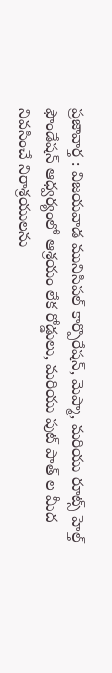ప్రజావార్త : విజయవాడ మునిసిపల్ కార్పొరేషన్, మెప్మా, మరియు రూట్స్ హెల్త్ ఫౌండేషన్ ఆధ్వర్యంలో ఆశ్రయం లేక రోడ్డులు, మరియు పుట్ పాత్ ల మీద నివసించే నిరాశ్రయులను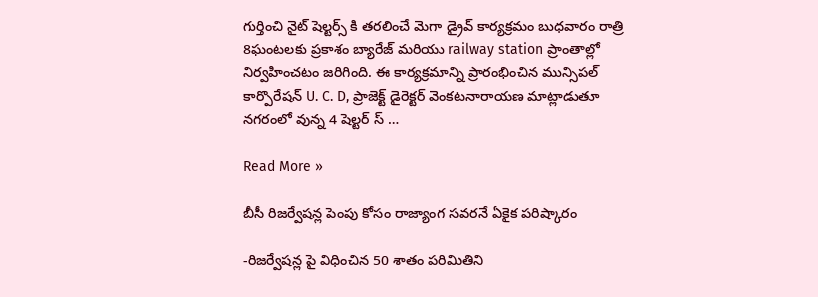గుర్తించి నైట్ షెల్టర్స్ కి తరలించే మెగా డ్రైవ్ కార్యక్రమం బుధవారం రాత్రి 8ఘంటలకు ప్రకాశం బ్యారేజ్ మరియు railway station ప్రాంతాల్లో నిర్వహించటం జరిగింది. ఈ కార్యక్రమాన్ని ప్రారంభించిన మున్సిపల్ కార్పొరేషన్ U. C. D, ప్రాజెక్ట్ డైరెక్టర్ వెంకటనారాయణ మాట్లాడుతూ నగరంలో వున్న 4 షెల్టర్ స్ …

Read More »

బీసీ రిజర్వేషన్ల పెంపు కోసం రాజ్యాంగ సవరనే ఏకైక పరిష్కారం

-రిజర్వేషన్ల పై విధించిన 50 శాతం పరిమితిని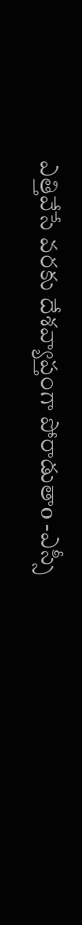ఎత్తివేసే వరకు దేశవ్యాప్తంగా పోరాడుతాo -ఎస్సీ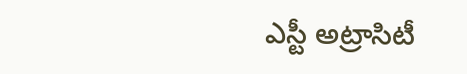ఎస్టీ అట్రాసిటీ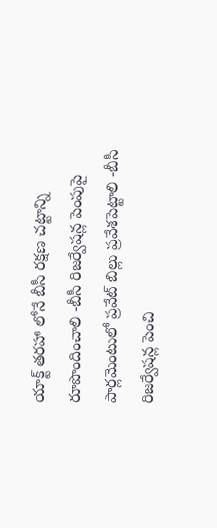యాక్ట్ తరహా లోనే బీసీ రక్షణ చట్టాన్ని రూపొందించాలి -బీసీ రిజర్వేషన్ల పెంపుపై పార్లమెంటులో ప్రవేట్ బిల్లు ప్రవేశపెట్టాలి -బీసీ రిజర్వేషన్ల పెంచి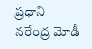ప్రధాని నరేంద్ర మోడీ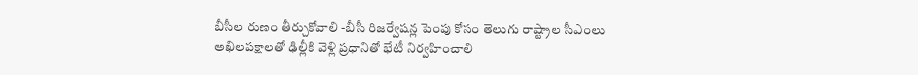బీసీల రుణం తీర్చుకోవాలి -బీసీ రిజర్వేషన్ల పెంపు కోసం తెలుగు రాష్ట్రాల సీఎంలు అఖిలపక్షాలతో ఢిల్లీకి వెళ్లి ప్రధానితో భేటీ నిర్వహించాలి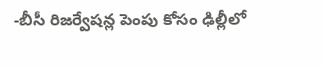-బీసీ రిజర్వేషన్ల పెంపు కోసం ఢిల్లీలో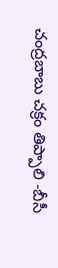చంద్రబాబు చక్రం తిప్పాలి -బీసీ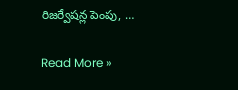రిజర్వేషన్ల పెంపు, …

Read More »